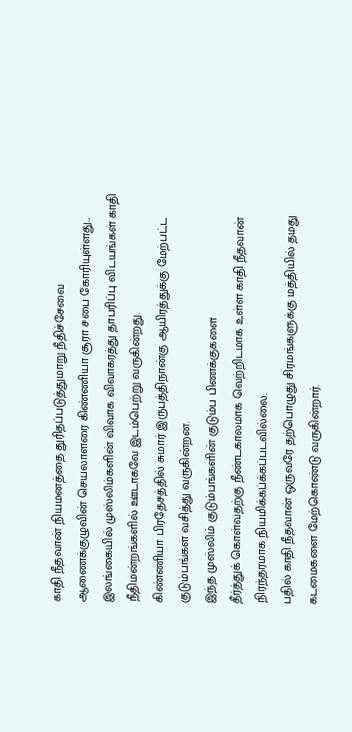காதி நீதவான் நியமனத்தை துரிதப்படுத்துமாறு நீதிச்சேவை ஆணைக்குழுவின் செயலாளரை கிண்ணியா சூரா சபை கோரியுள்ளது...
இலங்கையில் முஸ்லிம்களின் விவாக விவாகரத்து தாபரிப்பு விடயங்கள் காதி நீதிமன்றங்களில் ஊடாகவே இடம்பெற்று வருகின்றது.
கிண்ணியா பிரதேசத்தில் சுமார் இருபத்திநான்கு ஆயிரத்துக்கு மேற்பட்ட குடும்பங்கள் வசித்து வருகின்றன.
இந்த முஸ்லிம் குடும்பங்களின் குடும்ப பிணக்குகளை
தீர்த்துக் கொள்வதற்கு நீண்டகாலமாக வெற்றிடமாக உள்ள காதி நீதவான் நிரந்தரமாக நியமிக்கப்க்கப்படவில்லை.
பதில் காதி நீதவான் ஒருவரே தற்பொழுது சிரமங்களுக்கு மத்தியில் தமது கடமைகளை மேற்கொண்டு வருகின்றார்.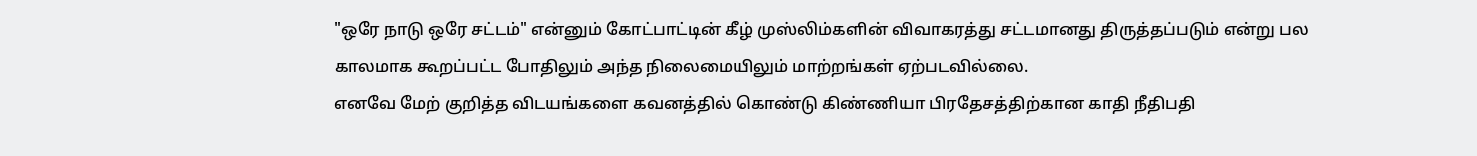"ஒரே நாடு ஒரே சட்டம்" என்னும் கோட்பாட்டின் கீழ் முஸ்லிம்களின் விவாகரத்து சட்டமானது திருத்தப்படும் என்று பல காலமாக கூறப்பட்ட போதிலும் அந்த நிலைமையிலும் மாற்றங்கள் ஏற்படவில்லை.
எனவே மேற் குறித்த விடயங்களை கவனத்தில் கொண்டு கிண்ணியா பிரதேசத்திற்கான காதி நீதிபதி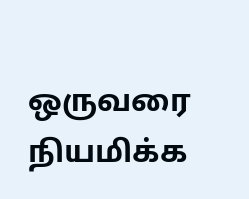ஒருவரை நியமிக்க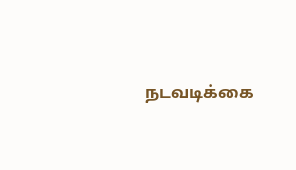நடவடிக்கை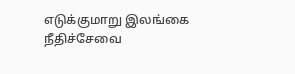எடுக்குமாறு இலங்கை நீதிச்சேவை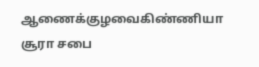ஆணைக்குழவைகிண்ணியா சூரா சபை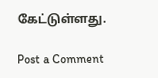கேட்டுள்ளது.

Post a Comment